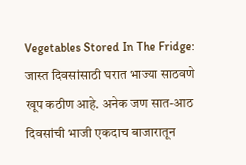Vegetables Stored In The Fridge: जास्त दिवसांसाठी घरात भाज्या साठवणे खूप कठीण आहे. अनेक जण सात-आठ दिवसांची भाजी एकदाच बाजारातून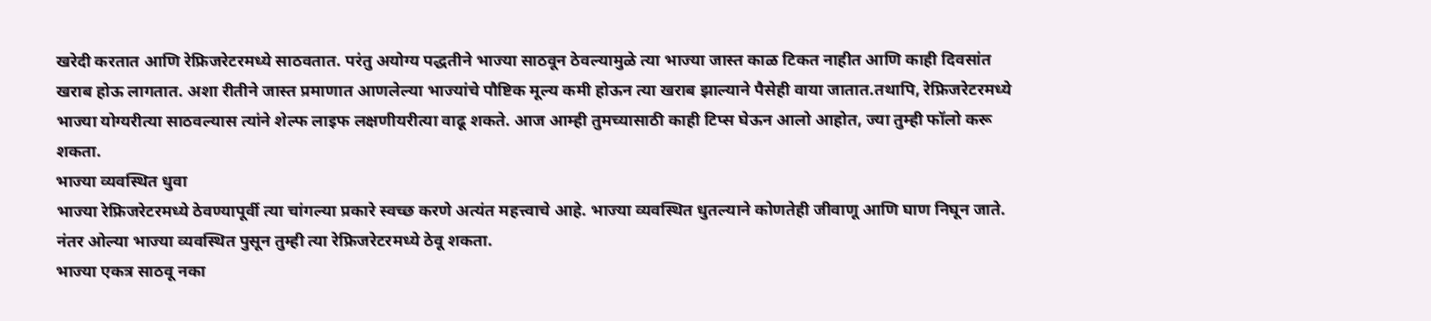खरेदी करतात आणि रेफ्रिजरेटरमध्ये साठवतात. परंतु अयोग्य पद्धतीने भाज्या साठवून ठेवल्यामुळे त्या भाज्या जास्त काळ टिकत नाहीत आणि काही दिवसांत खराब होऊ लागतात. अशा रीतीने जास्त प्रमाणात आणलेल्या भाज्यांचे पौष्टिक मूल्य कमी होऊन त्या खराब झाल्याने पैसेही वाया जातात.तथापि, रेफ्रिजरेटरमध्ये भाज्या योग्यरीत्या साठवल्यास त्यांने शेल्फ लाइफ लक्षणीयरीत्या वाढू शकते. आज आम्ही तुमच्यासाठी काही टिप्स घेऊन आलो आहोत, ज्या तुम्ही फॉलो करू शकता.
भाज्या व्यवस्थित धुवा
भाज्या रेफ्रिजरेटरमध्ये ठेवण्यापूर्वी त्या चांगल्या प्रकारे स्वच्छ करणे अत्यंत महत्त्वाचे आहे. भाज्या व्यवस्थित धुतल्याने कोणतेही जीवाणू आणि घाण निघून जाते. नंतर ओल्या भाज्या व्यवस्थित पुसून तुम्ही त्या रेफ्रिजरेटरमध्ये ठेवू शकता.
भाज्या एकत्र साठवू नका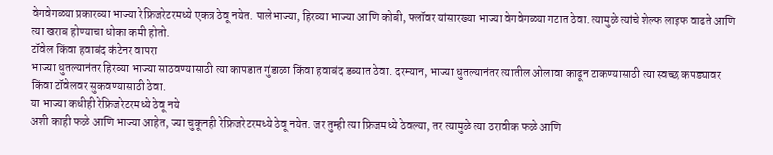वेगवेगळ्या प्रकारव्या भाज्या रेफ्रिजरेटरमध्ये एकत्र ठेवू नयेत. पालेभाज्या, हिरव्या भाज्या आणि कोबी, फ्लॉवर यांसारख्या भाज्या वेगवेगळ्या गटात ठेवा. त्यामुळे त्यांचे शेल्फ लाइफ वाढते आणि त्या खराब होण्याचा धोका कमी होतो.
टॉवेल किंवा हवाबंद कंटेनर वापरा
भाज्या धुतल्यानंतर हिरव्या भाज्या साठवण्यासाठी त्या कापडात गुंडाळा किंवा हवाबंद डब्यात ठेवा. दरम्यान, भाज्या धुतल्यानंतर त्यातील ओलावा काढून टाकण्यासाठी त्या स्वच्छ कपड्यावर किंवा टॉवेलवर सुकवण्यासाठी ठेवा.
या भाज्या कधीही रेफ्रिजरेटरमध्ये ठेवू नये
अशी काही फळे आणि भाज्या आहेत, ज्या चुकूनही रेफ्रिजरेटरमध्ये ठेवू नयेत. जर तुम्ही त्या फ्रिजमध्ये ठेवल्या, तर त्यामुळे त्या ठरावीक फळे आणि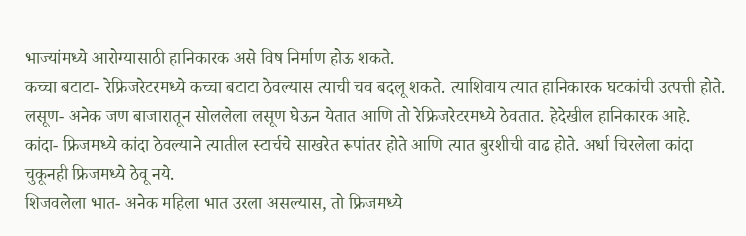भाज्यांमध्ये आरोग्यासाठी हानिकारक असे विष निर्माण होऊ शकते.
कच्चा बटाटा- रेफ्रिजरेटरमध्ये कच्चा बटाटा ठेवल्यास त्याची चव बदलू शकते. त्याशिवाय त्यात हानिकारक घटकांची उत्पत्ती होते.
लसूण- अनेक जण बाजारातून सोललेला लसूण घेऊन येतात आणि तो रेफ्रिजरेटरमध्ये ठेवतात. हेदेखील हानिकारक आहे.
कांदा- फ्रिजमध्ये कांदा ठेवल्याने त्यातील स्टार्चचे साखरेत रूपांतर होते आणि त्यात बुरशीची वाढ होते. अर्धा चिरलेला कांदा चुकूनही फ्रिजमध्ये ठेवू नये.
शिजवलेला भात- अनेक महिला भात उरला असल्यास, तो फ्रिजमध्ये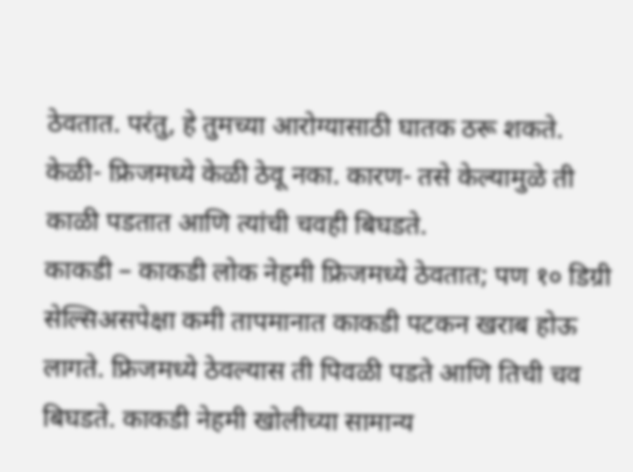ठेवतात. परंतु, हे तुमच्या आरोग्यासाठी घातक ठरू शकते.
केळी- फ्रिजमध्ये केळी ठेवू नका. कारण- तसे केल्यामुळे ती काळी पडतात आणि त्यांची चवही बिघडते.
काकडी – काकडी लोक नेहमी फ्रिजमध्ये ठेवतात; पण १० डिग्री सेल्सिअसपेक्षा कमी तापमानात काकडी पटकन खराब होऊ लागते. फ्रिजमध्ये ठेवल्यास ती पिवळी पडते आणि तिची चव बिघडते. काकडी नेहमी खोलीच्या सामान्य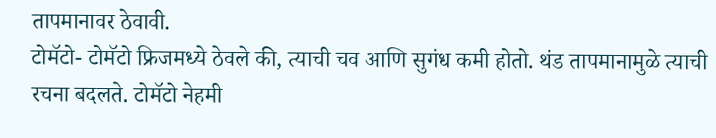तापमानावर ठेवावी.
टोमॅटो- टोमॅटो फ्रिजमध्ये ठेवले की, त्याची चव आणि सुगंध कमी होतो. थंड तापमानामुळे त्याची रचना बदलते. टोमॅटो नेहमी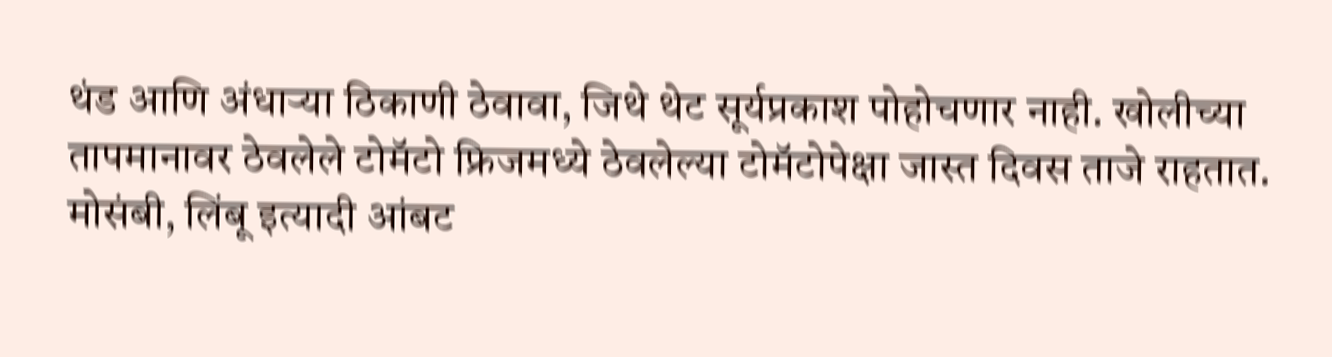थंड आणि अंधाऱ्या ठिकाणी ठेवावा, जिथे थेट सूर्यप्रकाश पोहोचणार नाही. खोलीच्या तापमानावर ठेवलेले टोमॅटो फ्रिजमध्ये ठेवलेल्या टोमॅटोपेक्षा जास्त दिवस ताजे राहतात.
मोसंबी, लिंबू इत्यादी आंबट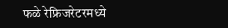फळे रेफ्रिजरेटरमध्ये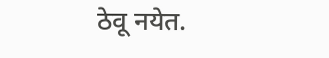ठेवू नयेत.